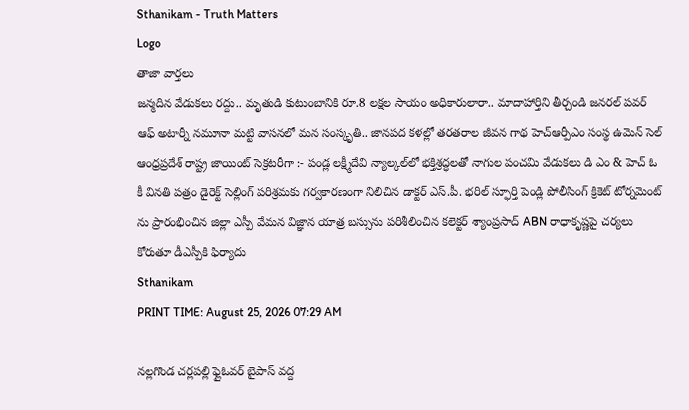Sthanikam - Truth Matters
Logo
తాజా వార్తలు
జన్మదిన వేడుకలు రద్దు.. మృతుడి కుటుంబానికి రూ.8 లక్షల సాయం అధికారులారా.. మాదాహార్తిని తీర్చండి జనరల్ పవర్ ఆఫ్ అటార్నీ నమూనా మట్టి వాసనలో మన సంస్కృతి.. జానపద కళల్లో తరతరాల జీవన గాథ హెచ్ఆర్పీఎం సంస్థ ఉమెన్ సెల్ ఆంధ్రప్రదేశ్ రాష్ట్ర జాయింట్ సెక్రటరీగా :- పండ్ల లక్ష్మీదేవి న్యాల్కల్‌లో భక్తిశ్రద్ధలతో నాగుల పంచమి వేడుకలు డి ఎం & హెచ్ ఓ కీ వినతి పత్రం డైరెక్ట్ సెల్లింగ్ పరిశ్రమకు గర్వకారణంగా నిలిచిన డాక్టర్ ఎస్.పీ. భరిల్ స్ఫూర్తి పెండ్లి పోలీసింగ్ క్రికెట్ టోర్నమెంట్ ను ప్రారంభించిన జిల్లా ఎస్పీ వేమన విజ్ఞాన యాత్ర బస్సును పరిశీలించిన కలెక్టర్ శ్యాంప్రసాద్ ABN రాధాకృష్ణపై చర్యలు కోరుతూ డీఎస్పీకి ఫిర్యాదు
Sthanikam
PRINT TIME: August 25, 2026 07:29 AM

నల్లగొండ చర్లపల్లి ఫ్లైఓవర్ బైపాస్ వద్ద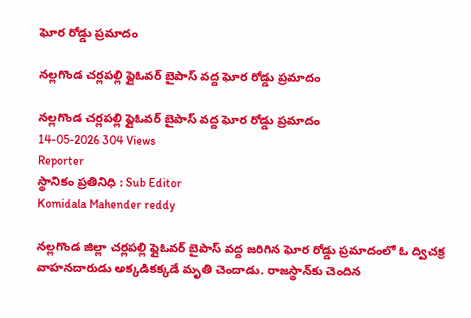ఘోర రోడ్డు ప్రమాదం

నల్లగొండ చర్లపల్లి ఫ్లైఓవర్ బైపాస్ వద్ద ఘోర రోడ్డు ప్రమాదం

నల్లగొండ చర్లపల్లి ఫ్లైఓవర్ బైపాస్ వద్ద ఘోర రోడ్డు ప్రమాదం
14-05-2026 304 Views
Reporter
స్థానికం ప్రతినిధి : Sub Editor
Komidala Mahender reddy

నల్లగొండ జిల్లా చర్లపల్లి ఫ్లైఓవర్ బైపాస్ వద్ద జరిగిన ఘోర రోడ్డు ప్రమాదంలో ఓ ద్విచక్ర వాహనదారుడు అక్కడికక్కడే మృతి చెందాడు. రాజస్థాన్‌కు చెందిన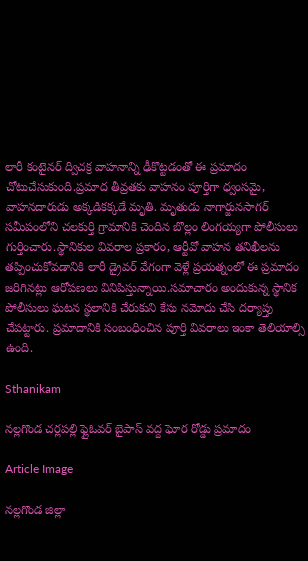లారీ కంటైనర్ ద్విచక్ర వాహనాన్ని ఢీకొట్టడంతో ఈ ప్రమాదం చోటుచేసుకుంది.ప్రమాద తీవ్రతకు వాహనం పూర్తిగా ధ్వంసమై, వాహనదారుడు అక్కడికక్కడే మృతి. మృతుడు నాగార్జునసాగర్ సమీపంలోని చలకుర్తి గ్రామానికి చెందిన బొల్లం లింగయ్యగా పోలీసులు గుర్తించారు.స్థానికుల వివరాల ప్రకారం, ఆర్టీవో వాహన తనిఖీలను తప్పించుకోవడానికి లారీ డ్రైవర్ వేగంగా వెళ్లే ప్రయత్నంలో ఈ ప్రమాదం జరిగినట్లు ఆరోపణలు వినిపిస్తున్నాయి.సమాచారం అందుకున్న స్థానిక పోలీసులు ఘటన స్థలానికి చేరుకుని కేసు నమోదు చేసి దర్యాప్తు చేపట్టారు. ప్రమాదానికి సంబంధించిన పూర్తి వివరాలు ఇంకా తెలియాల్సి ఉంది.

Sthanikam

నల్లగొండ చర్లపల్లి ఫ్లైఓవర్ బైపాస్ వద్ద ఘోర రోడ్డు ప్రమాదం

Article Image

నల్లగొండ జిల్లా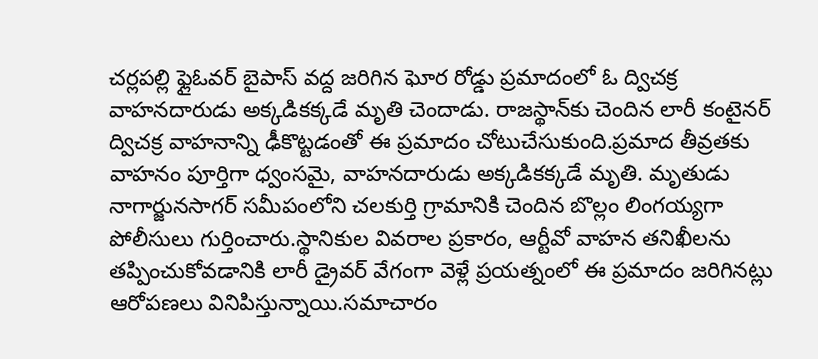చర్లపల్లి ఫ్లైఓవర్ బైపాస్ వద్ద జరిగిన ఘోర రోడ్డు ప్రమాదంలో ఓ ద్విచక్ర వాహనదారుడు అక్కడికక్కడే మృతి చెందాడు. రాజస్థాన్‌కు చెందిన లారీ కంటైనర్ ద్విచక్ర వాహనాన్ని ఢీకొట్టడంతో ఈ ప్రమాదం చోటుచేసుకుంది.ప్రమాద తీవ్రతకు వాహనం పూర్తిగా ధ్వంసమై, వాహనదారుడు అక్కడికక్కడే మృతి. మృతుడు నాగార్జునసాగర్ సమీపంలోని చలకుర్తి గ్రామానికి చెందిన బొల్లం లింగయ్యగా పోలీసులు గుర్తించారు.స్థానికుల వివరాల ప్రకారం, ఆర్టీవో వాహన తనిఖీలను తప్పించుకోవడానికి లారీ డ్రైవర్ వేగంగా వెళ్లే ప్రయత్నంలో ఈ ప్రమాదం జరిగినట్లు ఆరోపణలు వినిపిస్తున్నాయి.సమాచారం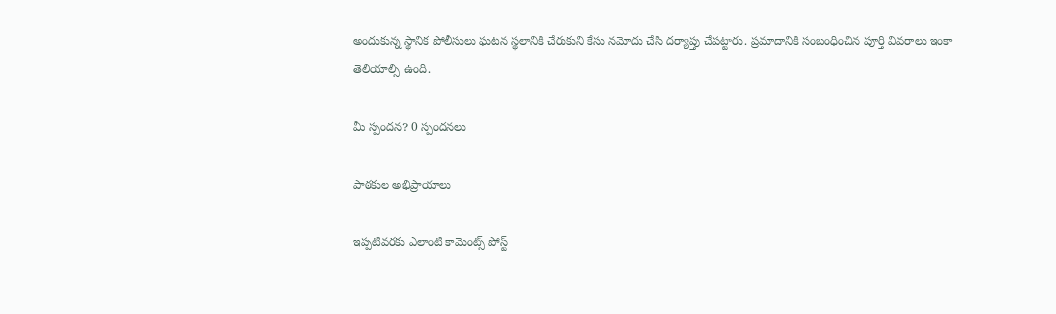అందుకున్న స్థానిక పోలీసులు ఘటన స్థలానికి చేరుకుని కేసు నమోదు చేసి దర్యాప్తు చేపట్టారు. ప్రమాదానికి సంబంధించిన పూర్తి వివరాలు ఇంకా తెలియాల్సి ఉంది.

మీ స్పందన? 0 స్పందనలు

పాఠకుల అభిప్రాయాలు

ఇప్పటివరకు ఎలాంటి కామెంట్స్ పోస్ట్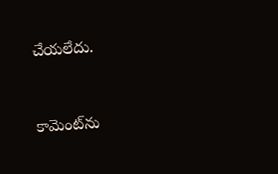చేయలేదు.


కామెంట్‌ను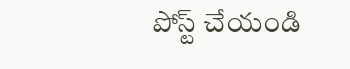పోస్ట్ చేయండి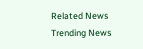Related News
Trending News